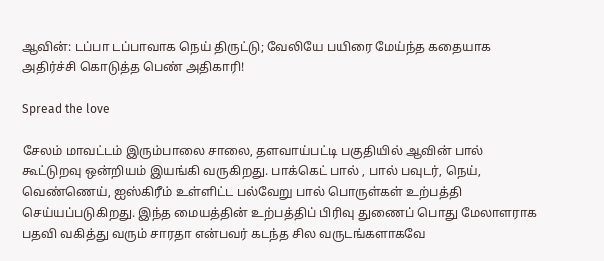ஆவின்: டப்பா டப்பாவாக நெய் திருட்டு; வேலியே பயிரை மேய்ந்த கதையாக அதிர்ச்சி கொடுத்த பெண் அதிகாரி!

Spread the love

சேலம் மாவட்டம்‌ இரும்பாலை சாலை, தளவாய்பட்டி பகுதியில் ஆவின் பால் கூட்டுறவு ஒன்றியம் இயங்கி வருகிறது. பாக்கெட் பால் , பால் பவுடர், நெய், வெண்ணெய், ஐஸ்கிரீம் உள்ளிட்ட பல்வேறு பால் பொருள்கள் உற்பத்தி செய்யப்படுகிறது. இந்த மையத்தின் உற்பத்திப் பிரிவு துணைப் பொது மேலாளராக பதவி வகித்து வரும் சாரதா என்பவர் கடந்த சில வருடங்களாகவே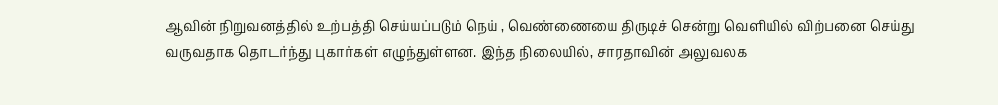ஆவின் நிறுவனத்தில் உற்பத்தி செய்யப்படும் நெய் , வெண்ணையை திருடிச் சென்று வெளியில் விற்பனை செய்து வருவதாக தொடர்ந்து புகார்கள் எழுந்துள்ளன. இந்த நிலையில், சாரதாவின் அலுவலக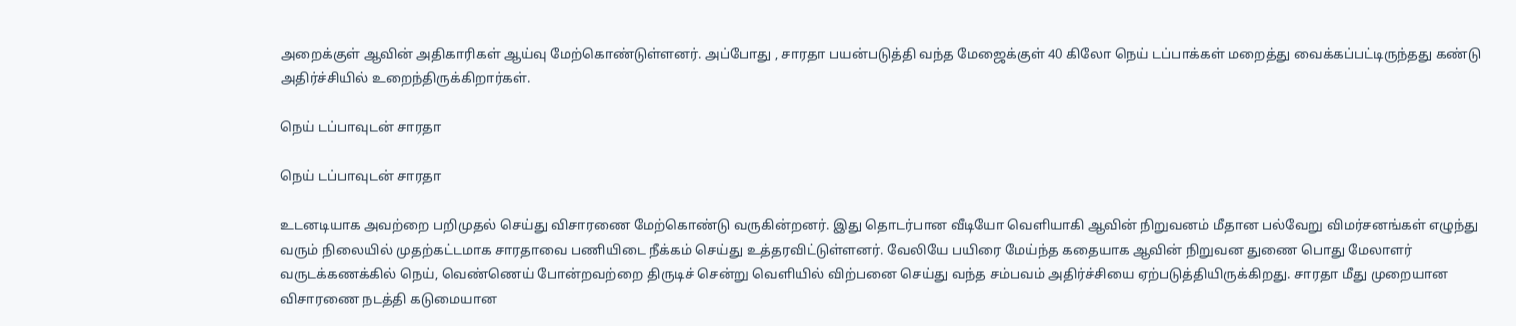அறைக்குள் ஆவின் அதிகாரிகள் ஆய்வு மேற்கொண்டுள்ளனர். அப்போது , சாரதா பயன்படுத்தி வந்த மேஜைக்குள் 40 கிலோ நெய் டப்பாக்கள் மறைத்து வைக்கப்பட்டிருந்தது கண்டு அதிர்ச்சியில் உறைந்திருக்கிறார்கள்.

நெய் டப்பாவுடன் சாரதா

நெய் டப்பாவுடன் சாரதா

உடனடியாக அவற்றை பறிமுதல் செய்து விசாரணை மேற்கொண்டு வருகின்றனர். இது தொடர்பான வீடியோ வெளியாகி ஆவின் நிறுவனம் மீதான பல்வேறு விமர்சனங்கள் எழுந்து வரும் நிலையில் முதற்கட்டமாக சாரதாவை பணியிடை நீக்கம்‌ செய்து உத்தரவிட்டுள்ளனர். வேலியே பயிரை மேய்ந்த கதையாக ஆவின் நிறுவன துணை பொது மேலாளர் வருடக்கணக்கில் நெய், வெண்ணெய் போன்றவற்றை திருடிச் சென்று வெளியில் விற்பனை செய்து வந்த சம்பவம் அதிர்ச்சியை ஏற்படுத்தியிருக்கிறது. சாரதா மீது முறையான விசாரணை நடத்தி கடுமையான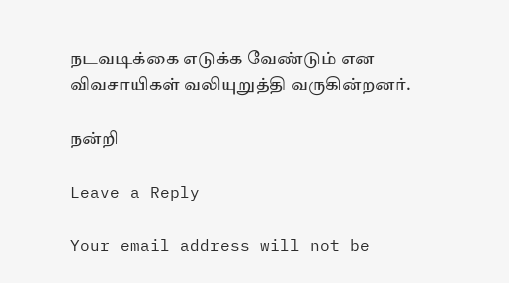நடவடிக்கை எடுக்க வேண்டும் என விவசாயிகள் வலியுறுத்தி வருகின்றனர்.

நன்றி

Leave a Reply

Your email address will not be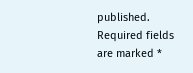published. Required fields are marked *